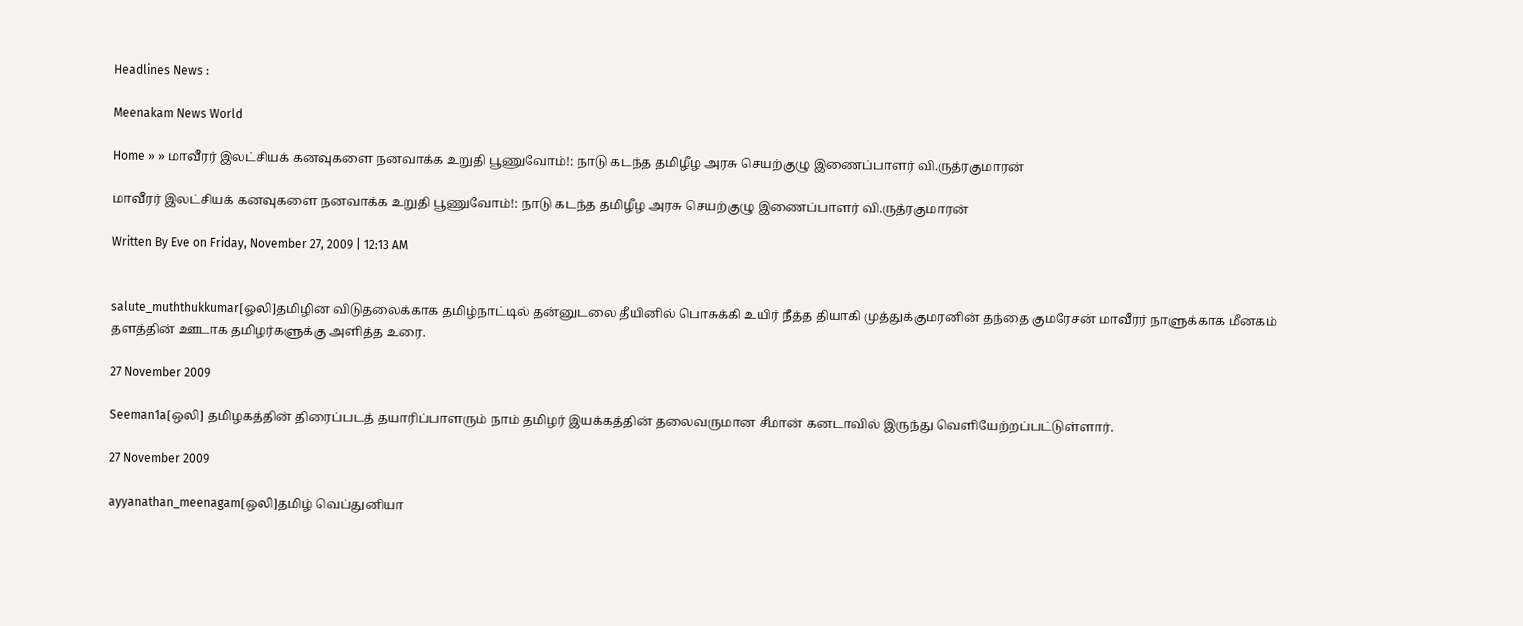Headlines News :

Meenakam News World

Home » » மாவீரர் இலட்சியக் கனவுகளை நனவாக்க உறுதி பூணுவோம்!: நாடு கடந்த தமிழீழ அரசு செயற்குழு இணைப்பாளர் வி.ருத்ரகுமாரன்

மாவீரர் இலட்சியக் கனவுகளை நனவாக்க உறுதி பூணுவோம்!: நாடு கடந்த தமிழீழ அரசு செயற்குழு இணைப்பாளர் வி.ருத்ரகுமாரன்

Written By Eve on Friday, November 27, 2009 | 12:13 AM


salute_muththukkumar[ஓலி]தமிழின விடுதலைக்காக தமிழ்நாட்டில் தன்னுடலை தீயினில் பொசுக்கி உயிர் நீத்த தியாகி முத்துக்குமரனின் தந்தை குமரேசன் மாவீரர் நாளுக்காக மீனகம் தளத்தின் ஊடாக தமிழர்களுக்கு அளித்த உரை.

27 November 2009

Seeman1a[ஒலி] தமிழகத்தின் திரைப்படத் தயாரிப்பாளரும் நாம் தமிழர் இயக்கத்தின் தலைவருமான சீமான் கனடாவில் இருந்து வெளியேற்றப்பட்டுள்ளார்.

27 November 2009

ayyanathan_meenagam[ஒலி]தமிழ் வெப்துனியா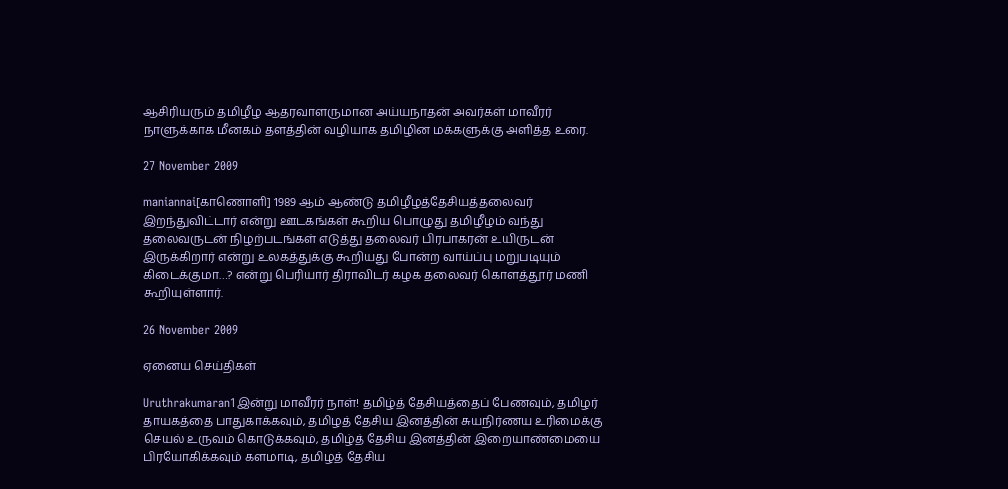ஆசிரியரும் தமிழீழ ஆதரவாளருமான அய்யநாதன் அவர்கள் மாவீரர் நாளுக்காக மீனகம் தளத்தின் வழியாக தமிழின மக்களுக்கு அளித்த உரை.

27 November 2009

maniannai[காணொளி] 1989 ஆம் ஆண்டு தமிழீழத்தேசியத்தலைவர் இறந்துவிட்டார் என்று ஊடகங்கள் கூறிய பொழுது தமிழீழம் வந்து தலைவருடன் நிழற்படங்கள் எடுத்து தலைவர் பிரபாகரன் உயிருடன் இருக்கிறார் என்று உலகத்துக்கு கூறியது போன்ற வாய்ப்பு மறுபடியும் கிடைக்குமா…? என்று பெரியார் திராவிடர் கழக தலைவர் கொளத்தூர் மணி கூறியுள்ளார்.

26 November 2009

ஏனைய செய்திகள்

Uruthrakumaran1இன்று மாவீரர் நாள்! தமிழ்த் தேசியத்தைப் பேணவும், தமிழர் தாயகத்தை பாதுகாக்கவும், தமிழத் தேசிய இனத்தின் சுயநிர்ணய உரிமைக்கு செயல் உருவம் கொடுக்கவும், தமிழ்த் தேசிய இனத்தின் இறையாண்மையை பிரயோகிக்கவும் களமாடி, தமிழத் தேசிய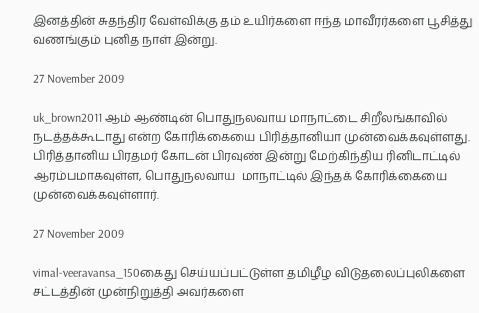இனத்தின் சுதந்திர வேள்விக்கு தம் உயிர்களை ஈந்த மாவீரர்களை பூசித்து வணங்கும் புனித நாள் இன்று.

27 November 2009

uk_brown2011 ஆம் ஆண்டின் பொதுநலவாய மாநாட்டை சிறீலங்காவில் நடத்தக்கூடாது என்ற கோரிக்கையை பிரித்தானியா முன்வைக்கவுள்ளது. பிரித்தானிய பிரதமர் கோடன் பிரவுண் இன்று மேற்கிந்திய ரினிடாட்டில் ஆரம்பமாகவுள்ள, பொதுநலவாய  மாநாட்டில் இந்தக் கோரிக்கையை முன்வைக்கவுள்ளார்.

27 November 2009

vimal-veeravansa_150கைது செய்யப்பட்டுள்ள தமிழீழ விடுதலைப்புலிகளை சட்டத்தின் முன்நிறுத்தி அவர்களை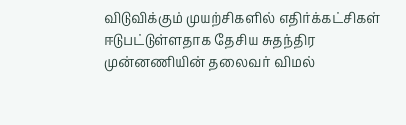விடுவிக்கும் முயற்சிகளில் எதிர்க்கட்சிகள் ஈடுபட்டுள்ளதாக தேசிய சுதந்திர முன்னணியின் தலைவர் விமல்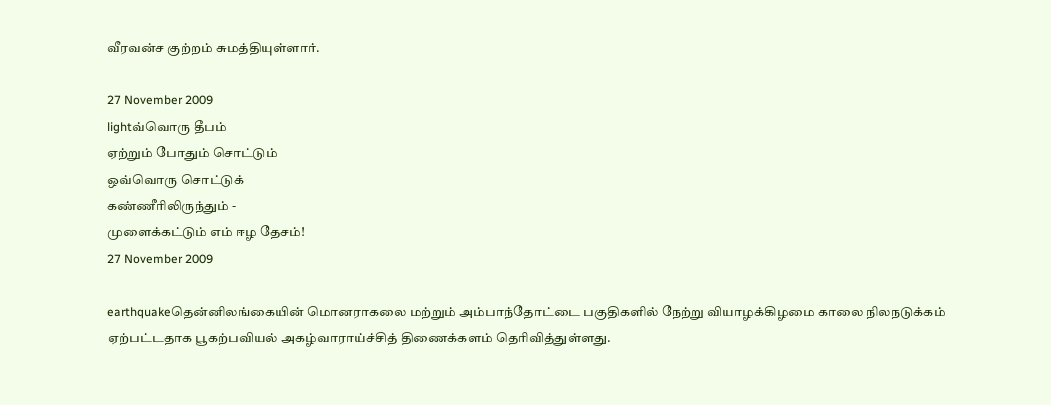வீரவன்ச குற்றம் சுமத்தியுள்ளார்.

27 November 2009
lightவ்வொரு தீபம்
ஏற்றும் போதும் சொட்டும்
ஒவ்வொரு சொட்டுக்
கண்ணீரிலிருந்தும் -
முளைக்கட்டும் எம் ஈழ தேசம்!
27 November 2009

earthquakeதென்னிலங்கையின் மொனராகலை மற்றும் அம்பாந்தோட்டை பகுதிகளில் நேற்று வியாழக்கிழமை காலை நிலநடுக்கம் ஏற்பட்டதாக பூகற்பவியல் அகழ்வாராய்ச்சித் திணைக்களம் தெரிவித்துள்ளது.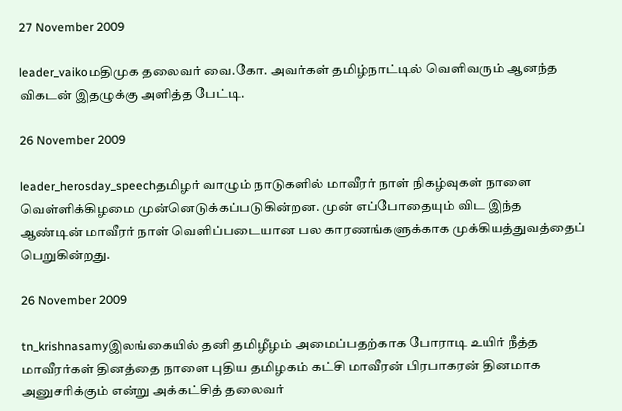27 November 2009

leader_vaikoமதிமுக தலைவர் வை.கோ. அவர்கள் தமிழ்நாட்டில் வெளிவரும் ஆனந்த விகடன் இதழுக்கு அளித்த பேட்டி.

26 November 2009

leader_herosday_speechதமிழர் வாழும் நாடுகளில் மாவீரர் நாள் நிகழ்வுகள் நாளை வெள்ளிக்கிழமை முன்னெடுக்கப்படுகின்றன. முன் எப்போதையும் விட இந்த ஆண்டின் மாவீரர் நாள் வெளிப்படையான பல காரணங்களுக்காக முக்கியத்துவத்தைப் பெறுகின்றது.

26 November 2009

tn_krishnasamyஇலங்கையில் தனி தமிழீழம் அமைப்பதற்காக போராடி உயிர் நீத்த மாவீரர்கள் தினத்தை நாளை புதிய தமிழகம் கட்சி மாவீரன் பிரபாகரன் தினமாக அனுசரிக்கும் என்று அக்கட்சித் தலைவர்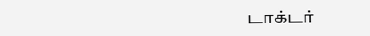டாக்டர்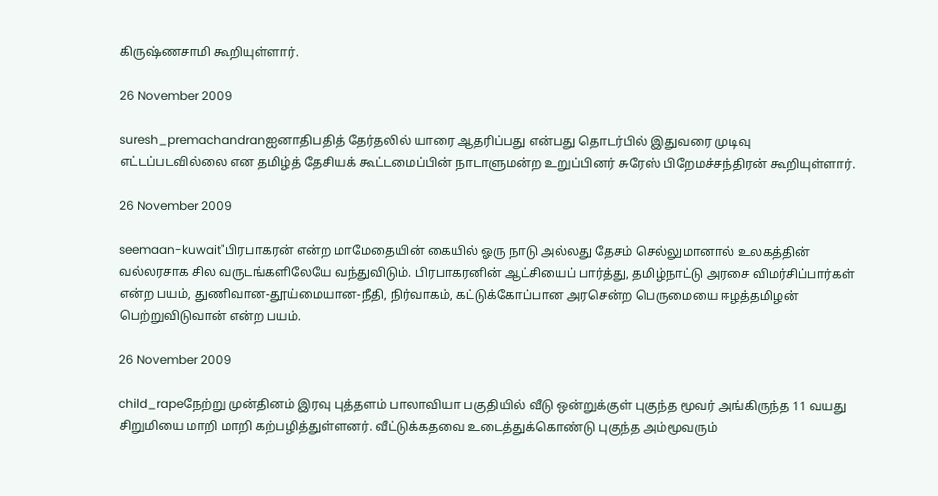கிருஷ்ணசாமி கூறியுள்ளார்.

26 November 2009

suresh_premachandranஐனாதிபதித் தேர்தலில் யாரை ஆதரிப்பது என்பது தொடர்பில் இதுவரை முடிவு எட்டப்படவில்லை என தமிழ்த் தேசியக் கூட்டமைப்பின் நாடாளுமன்ற உறுப்பினர் சுரேஸ் பிறேமச்சந்திரன் கூறியுள்ளார்.

26 November 2009

seemaan-kuwait"பிரபாகரன் என்ற மாமேதையின் கையில் ஓரு நாடு அல்லது தேசம் செல்லுமானால் உலகத்தின் வல்லரசாக சில வருடங்களிலேயே வந்துவிடும். பிரபாகரனின் ஆட்சியைப் பார்த்து, தமிழ்நாட்டு அரசை விமர்சிப்பார்கள் என்ற பயம், துணிவான-தூய்மையான-நீதி, நிர்வாகம், கட்டுக்கோப்பான அரசென்ற பெருமையை ஈழத்தமிழன் பெற்றுவிடுவான் என்ற பயம்.

26 November 2009

child_rapeநேற்று முன்தினம் இரவு புத்தளம் பாலாவியா பகுதியில் வீடு ஒன்றுக்குள் புகுந்த மூவர் அங்கிருந்த 11 வயது சிறுமியை மாறி மாறி கற்பழித்துள்ளனர். வீட்டுக்கதவை உடைத்துக்கொண்டு புகுந்த அம்மூவரும்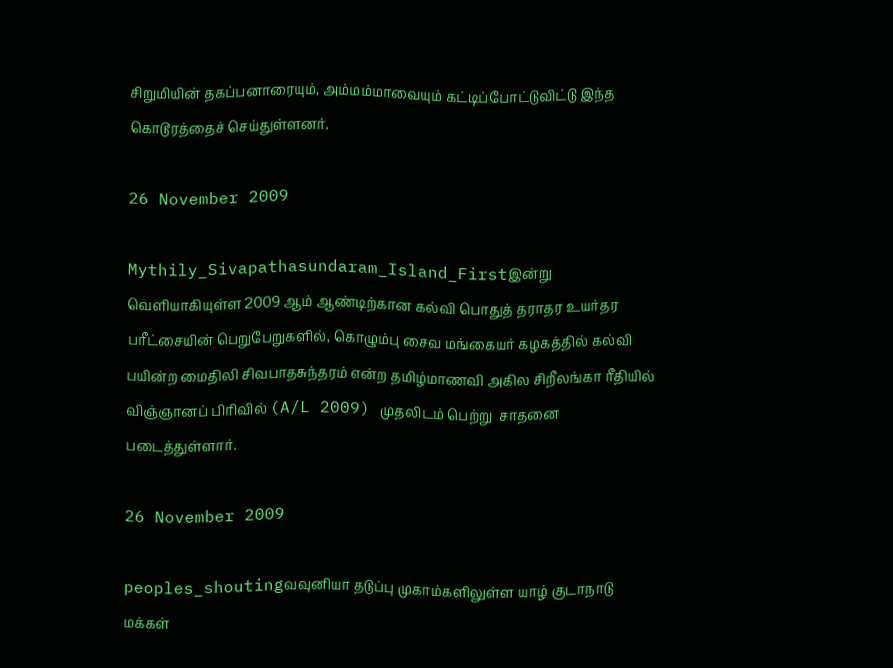சிறுமியின் தகப்பனாரையும், அம்மம்மாவையும் கட்டிப்போட்டுவிட்டு இந்த கொடூரத்தைச் செய்துள்ளனர்.

26 November 2009

Mythily_Sivapathasundaram_Island_Firstஇன்று வெளியாகியுள்ள 2009 ஆம் ஆண்டிற்கான கல்வி பொதுத் தராதர உயர்தர பரீட்சையின் பெறுபேறுகளில், கொழும்பு சைவ மங்கையர் கழகத்தில் கல்வி பயின்ற மைதிலி சிவபாதசுந்தரம் என்ற தமிழ்மாணவி அகில சிறீலங்கா ரீதியில் விஞ்ஞானப் பிரிவில் (A/L 2009) முதலிடம் பெற்று  சாதனை படைத்துள்ளார்.

26 November 2009

peoples_shoutingவவுனியா தடுப்பு முகாம்களிலுள்ள யாழ் குடாநாடு மக்கள்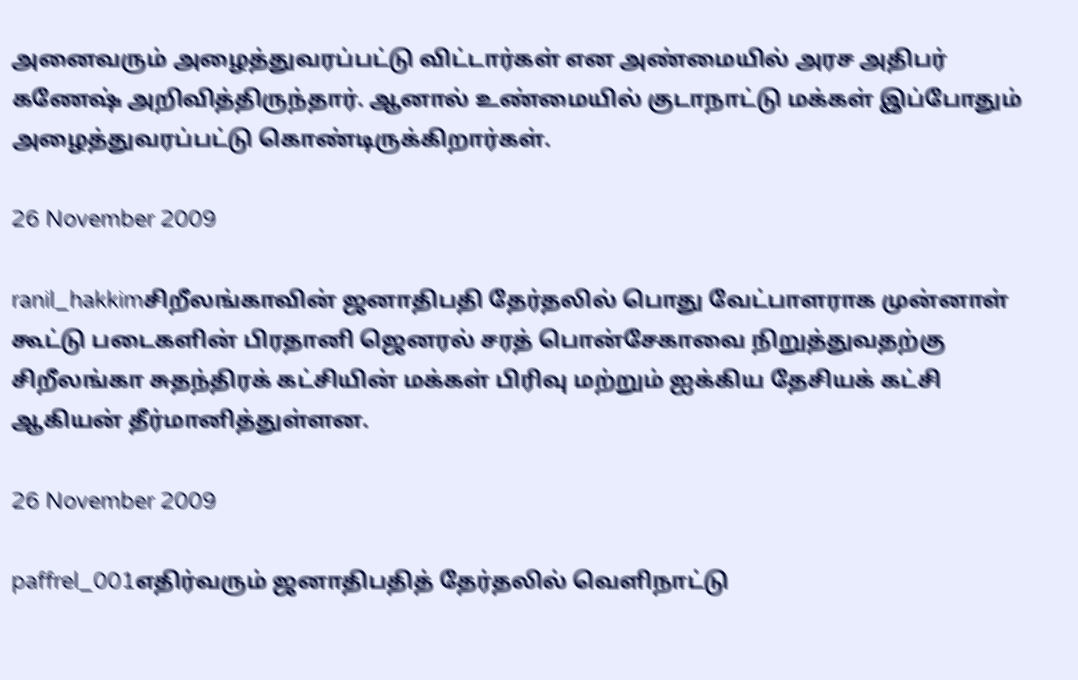அனைவரும் அழைத்துவரப்பட்டு விட்டார்கள் என அண்மையில் அரச அதிபர் கணேஷ் அறிவித்திருந்தார். ஆனால் உண்மையில் குடாநாட்டு மக்கள் இப்போதும் அழைத்துவரப்பட்டு கொண்டிருக்கிறார்கள்.

26 November 2009

ranil_hakkimசிறீலங்காவின் ஜனாதிபதி தேர்தலில் பொது வேட்பாளராக முன்னாள் கூட்டு படைகளின் பிரதானி ஜெனரல் சரத் பொன்சேகாவை நிறுத்துவதற்கு சிறீலங்கா சுதந்திரக் கட்சியின் மக்கள் பிரிவு மற்றும் ஐக்கிய தேசியக் கட்சி ஆகியன் தீர்மானித்துள்ளன.

26 November 2009

paffrel_001எதிர்வரும் ஜனாதிபதித் தேர்தலில் வெளிநாட்டு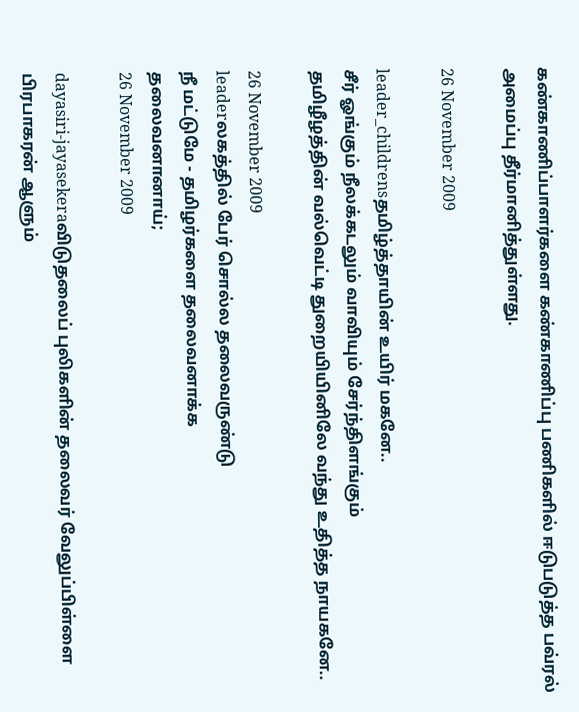கண்காணிப்பாளர்களை கண்காணிப்பு பணிகளில் ஈடுபடுத்த பவ்ரல் அமைப்பு தீர்மானித்துள்ளது.

26 November 2009

leader_childrensதமிழ்த்தாயின் உயிர் மகனே..
சீர் ஓங்கும் நீலக்கடலும் வாவியும் சேர்ந்திளங்கும்
தமிழீழத்தின் வல்வெட்டி துறையியினிலே வந்து உதித்த நாயகனே..

26 November 2009
leaderலகத்தில் பேர் சொல்ல தலைவருண்டு
நீ மட்டுமே - தமிழர்களை தலைவனாக்க
தலைவனானாய்;
26 November 2009

dayasiri-jayasekeraவிடுதலைப் புலிகளின் தலைவர் வேலுப்பிள்ளை பிரபாகரன் ஆளும்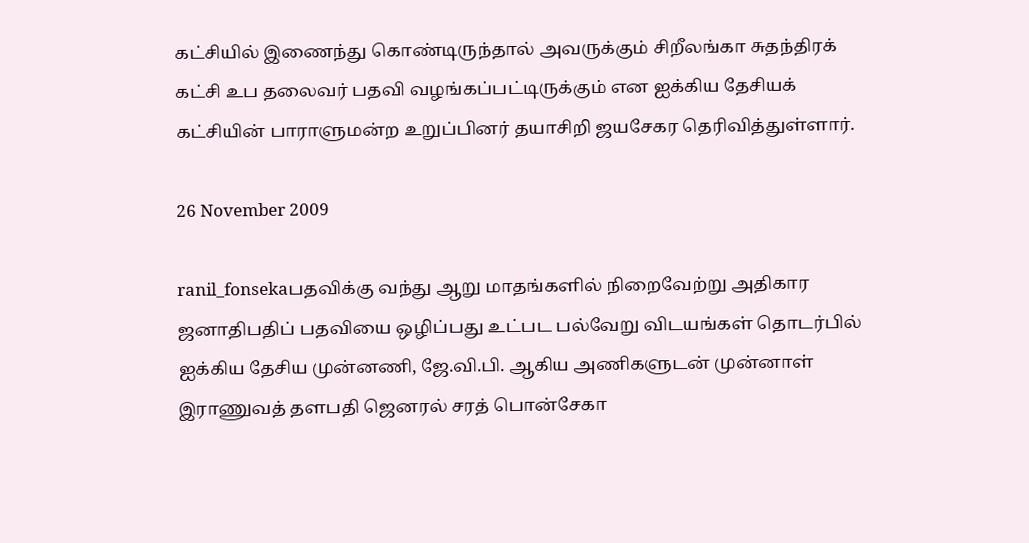கட்சியில் இணைந்து கொண்டிருந்தால் அவருக்கும் சிறீலங்கா சுதந்திரக் கட்சி உப தலைவர் பதவி வழங்கப்பட்டிருக்கும் என ஐக்கிய தேசியக் கட்சியின் பாராளுமன்ற உறுப்பினர் தயாசிறி ஜயசேகர தெரிவித்துள்ளார்.

26 November 2009

ranil_fonsekaபதவிக்கு வந்து ஆறு மாதங்களில் நிறைவேற்று அதிகார ஜனாதிபதிப் பதவியை ஒழிப்பது உட்பட பல்வேறு விடயங்கள் தொடர்பில் ஐக்கிய தேசிய முன்னணி, ஜே.வி.பி. ஆகிய அணிகளுடன் முன்னாள் இராணுவத் தளபதி ஜெனரல் சரத் பொன்சேகா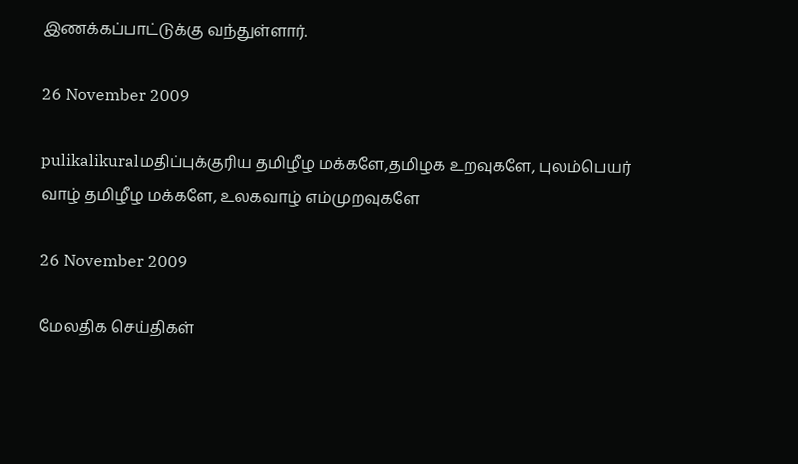இணக்கப்பாட்டுக்கு வந்துள்ளார்.

26 November 2009

pulikalikuralமதிப்புக்குரிய தமிழீழ மக்களே,தமிழக உறவுகளே, புலம்பெயர் வாழ் தமிழீழ மக்களே, உலகவாழ் எம்முறவுகளே

26 November 2009

மேலதிக செய்திகள்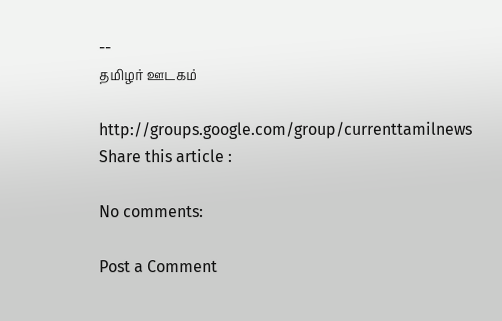--
தமிழர் ஊடகம்

http://groups.google.com/group/currenttamilnews
Share this article :

No comments:

Post a Comment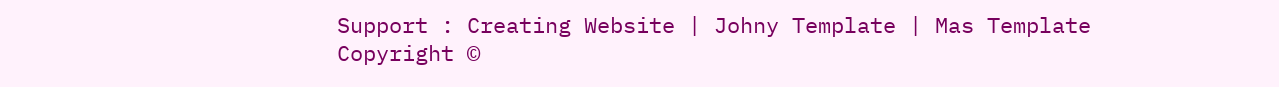Support : Creating Website | Johny Template | Mas Template
Copyright ©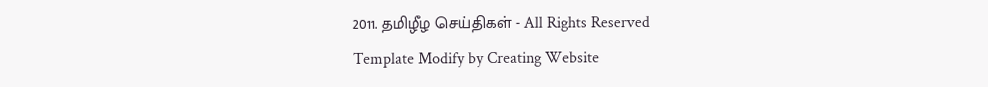2011. தமிழீழ செய்திகள் - All Rights Reserved
Template Modify by Creating Website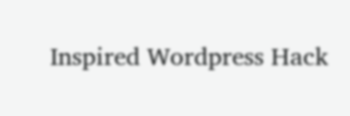Inspired Wordpress Hack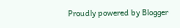Proudly powered by Blogger